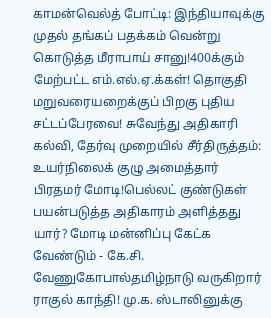காமன்வெல்த் போட்டி: இந்தியாவுக்கு முதல் தங்கப் பதக்கம் வென்று கொடுத்த மீராபாய் சானு!400க்கும் மேற்பட்ட எம்.எல்.ஏ.க்கள்! தொகுதி மறுவரையறைக்குப் பிறகு புதிய சட்டப்பேரவை! சுவேந்து அதிகாரி கல்வி, தேர்வு முறையில் சீர்திருத்தம்: உயர்நிலைக் குழு அமைத்தார் பிரதமர் மோடி!பெல்லட் குண்டுகள் பயன்படுத்த அதிகாரம் அளித்தது யார்? மோடி மன்னிப்பு கேட்க வேண்டும் - கே.சி. வேணுகோபால்தமிழ்நாடு வருகிறார் ராகுல் காந்தி! மு.க. ஸ்டாலினுக்கு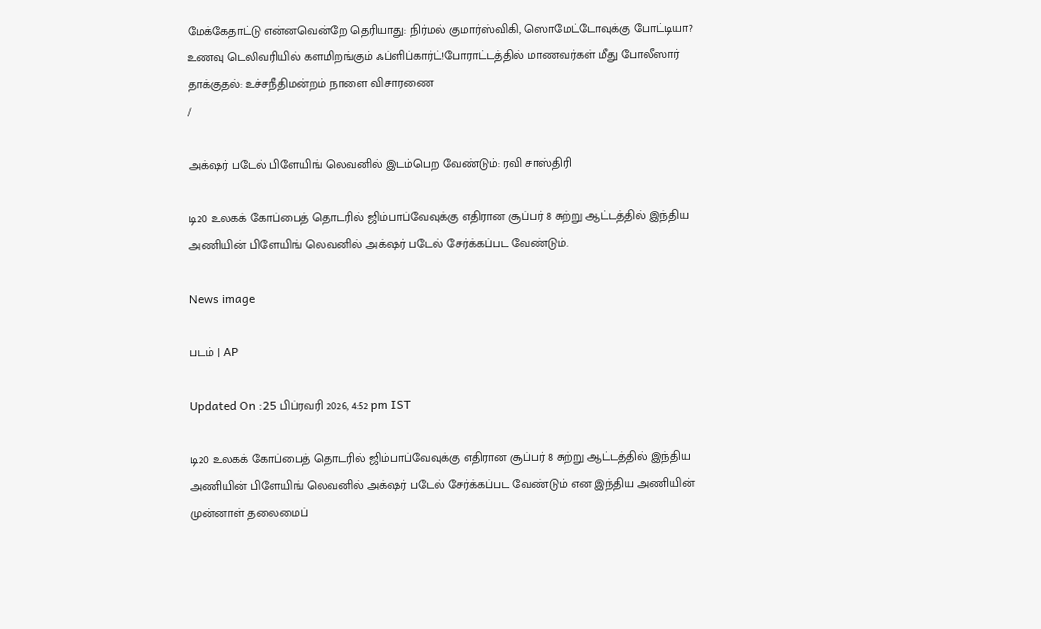மேக்கேதாட்டு என்னவென்றே தெரியாது: நிர்மல் குமார்ஸ்விகி, ஸொமேட்டோவுக்கு போட்டியா? உணவு டெலிவரியில் களமிறங்கும் ஃப்ளிப்கார்ட்!போராட்டத்தில் மாணவர்கள் மீது போலீஸார் தாக்குதல்: உச்சநீதிமன்றம் நாளை விசாரணை
/

அக்‌ஷர் படேல் பிளேயிங் லெவனில் இடம்பெற வேண்டும்: ரவி சாஸ்திரி

டி20 உலகக் கோப்பைத் தொடரில் ஜிம்பாப்வேவுக்கு எதிரான சூப்பர் 8 சுற்று ஆட்டத்தில் இந்திய அணியின் பிளேயிங் லெவனில் அக்‌ஷர் படேல் சேர்க்கப்பட வேண்டும்.

News image

படம் | AP

Updated On :25 பிப்ரவரி 2026, 4:52 pm IST

டி20 உலகக் கோப்பைத் தொடரில் ஜிம்பாப்வேவுக்கு எதிரான சூப்பர் 8 சுற்று ஆட்டத்தில் இந்திய அணியின் பிளேயிங் லெவனில் அக்‌ஷர் படேல் சேர்க்கப்பட வேண்டும் என இந்திய அணியின் முன்னாள் தலைமைப்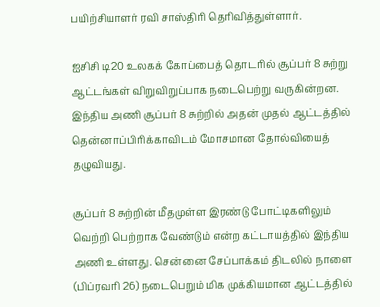பயிற்சியாளர் ரவி சாஸ்திரி தெரிவித்துள்ளார்.

ஐசிசி டி20 உலகக் கோப்பைத் தொடரில் சூப்பர் 8 சுற்று ஆட்டங்கள் விறுவிறுப்பாக நடைபெற்று வருகின்றன. இந்திய அணி சூப்பர் 8 சுற்றில் அதன் முதல் ஆட்டத்தில் தென்னாப்பிரிக்காவிடம் மோசமான தோல்வியைத் தழுவியது.

சூப்பர் 8 சுற்றின் மீதமுள்ள இரண்டு போட்டிகளிலும் வெற்றி பெற்றாக வேண்டும் என்ற கட்டாயத்தில் இந்திய அணி உள்ளது. சென்னை சேப்பாக்கம் திடலில் நாளை (பிப்ரவரி 26) நடைபெறும் மிக முக்கியமான ஆட்டத்தில்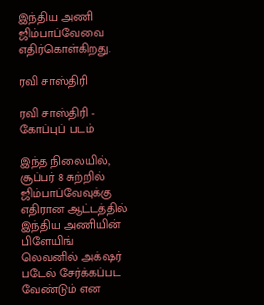இந்திய அணி ஜிம்பாப்வேவை எதிர்கொள்கிறது.

ரவி சாஸ்திரி

ரவி சாஸ்திரி - கோப்புப் படம்

இந்த நிலையில், சூப்பர் 8 சுற்றில் ஜிம்பாப்வேவுக்கு எதிரான ஆட்டத்தில் இந்திய அணியின் பிளேயிங் லெவனில் அக்‌ஷர் படேல் சேர்க்கப்பட வேண்டும் என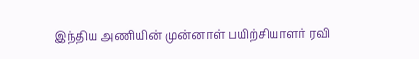இந்திய அணியின் முன்னாள் பயிற்சியாளர் ரவி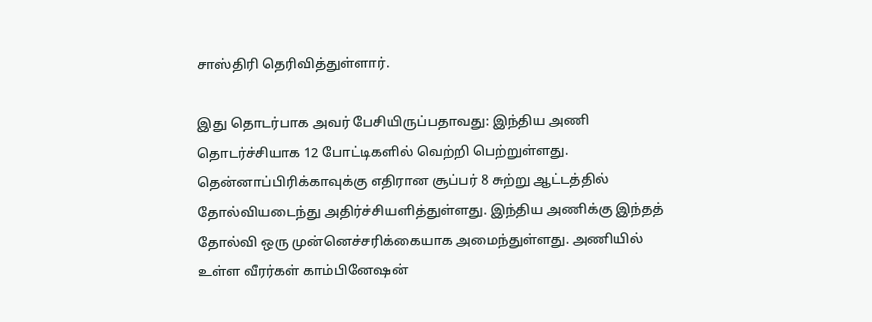சாஸ்திரி தெரிவித்துள்ளார்.

இது தொடர்பாக அவர் பேசியிருப்பதாவது: இந்திய அணி தொடர்ச்சியாக 12 போட்டிகளில் வெற்றி பெற்றுள்ளது. தென்னாப்பிரிக்காவுக்கு எதிரான சூப்பர் 8 சுற்று ஆட்டத்தில் தோல்வியடைந்து அதிர்ச்சியளித்துள்ளது. இந்திய அணிக்கு இந்தத் தோல்வி ஒரு முன்னெச்சரிக்கையாக அமைந்துள்ளது. அணியில் உள்ள வீரர்கள் காம்பினேஷன்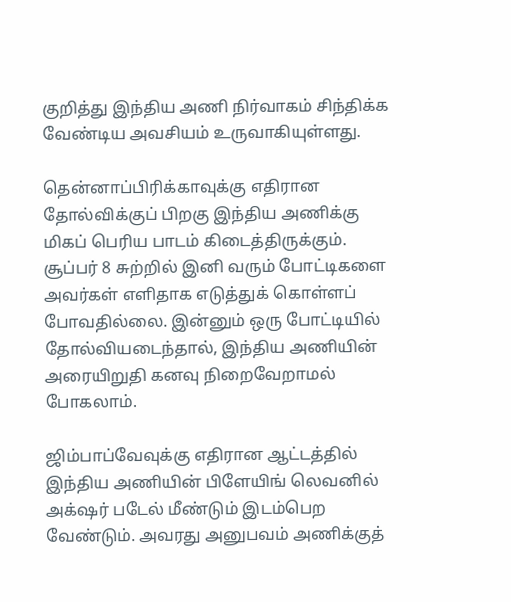குறித்து இந்திய அணி நிர்வாகம் சிந்திக்க வேண்டிய அவசியம் உருவாகியுள்ளது.

தென்னாப்பிரிக்காவுக்கு எதிரான தோல்விக்குப் பிறகு இந்திய அணிக்கு மிகப் பெரிய பாடம் கிடைத்திருக்கும். சூப்பர் 8 சுற்றில் இனி வரும் போட்டிகளை அவர்கள் எளிதாக எடுத்துக் கொள்ளப் போவதில்லை. இன்னும் ஒரு போட்டியில் தோல்வியடைந்தால், இந்திய அணியின் அரையிறுதி கனவு நிறைவேறாமல் போகலாம்.

ஜிம்பாப்வேவுக்கு எதிரான ஆட்டத்தில் இந்திய அணியின் பிளேயிங் லெவனில் அக்‌ஷர் படேல் மீண்டும் இடம்பெற வேண்டும். அவரது அனுபவம் அணிக்குத்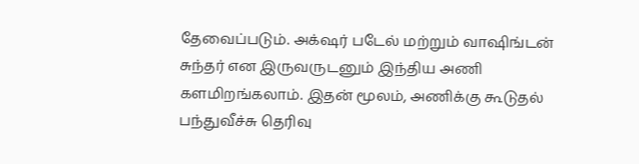தேவைப்படும். அக்‌ஷர் படேல் மற்றும் வாஷிங்டன் சுந்தர் என இருவருடனும் இந்திய அணி களமிறங்கலாம். இதன் மூலம், அணிக்கு கூடுதல் பந்துவீச்சு தெரிவு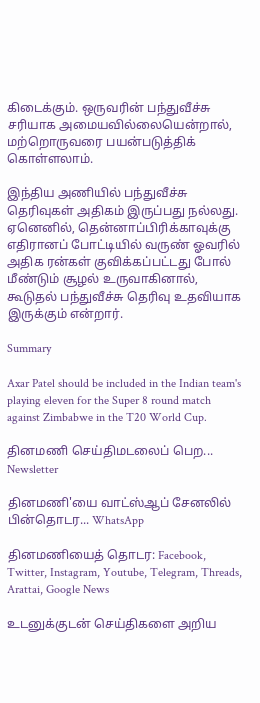கிடைக்கும். ஒருவரின் பந்துவீச்சு சரியாக அமையவில்லையென்றால், மற்றொருவரை பயன்படுத்திக் கொள்ளலாம்.

இந்திய அணியில் பந்துவீச்சு தெரிவுகள் அதிகம் இருப்பது நல்லது. ஏனெனில், தென்னாப்பிரிக்காவுக்கு எதிரானப் போட்டியில் வருண் ஓவரில் அதிக ரன்கள் குவிக்கப்பட்டது போல் மீண்டும் சூழல் உருவாகினால், கூடுதல் பந்துவீச்சு தெரிவு உதவியாக இருக்கும் என்றார்.

Summary

Axar Patel should be included in the Indian team's playing eleven for the Super 8 round match against Zimbabwe in the T20 World Cup.

தினமணி செய்திமடலைப் பெற... Newsletter

தினமணி'யை வாட்ஸ்ஆப் சேனலில் பின்தொடர... WhatsApp

தினமணியைத் தொடர: Facebook, Twitter, Instagram, Youtube, Telegram, Threads, Arattai, Google News

உடனுக்குடன் செய்திகளை அறிய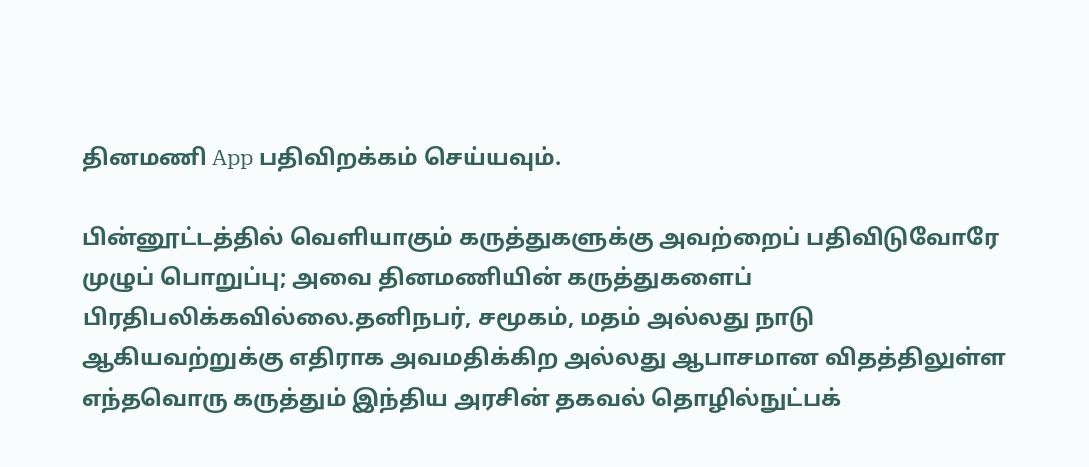தினமணி App பதிவிறக்கம் செய்யவும்.

பின்னூட்டத்தில் வெளியாகும் கருத்துகளுக்கு அவற்றைப் பதிவிடுவோரே முழுப் பொறுப்பு; அவை தினமணியின் கருத்துகளைப் பிரதிபலிக்கவில்லை.தனிநபர், சமூகம், மதம் அல்லது நாடு ஆகியவற்றுக்கு எதிராக அவமதிக்கிற அல்லது ஆபாசமான விதத்திலுள்ள எந்தவொரு கருத்தும் இந்திய அரசின் தகவல் தொழில்நுட்பக்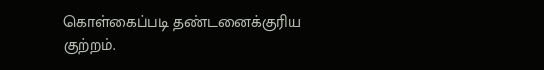கொள்கைப்படி தண்டனைக்குரிய குற்றம்.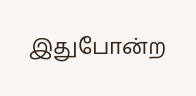இதுபோன்ற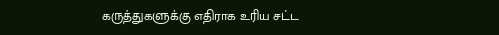கருத்துகளுக்கு எதிராக உரிய சட்ட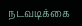நடவடிக்கை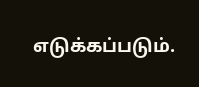எடுக்கப்படும்.